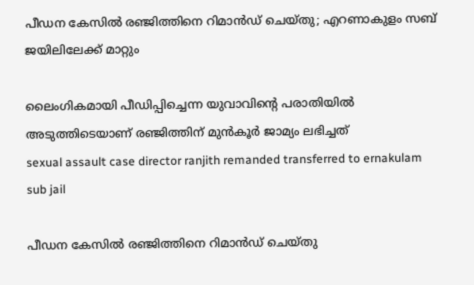പീഡന കേസിൽ രഞ്ജിത്തിനെ റിമാൻഡ് ചെയ്തു; എറണാകുളം സബ് ജയിലിലേക്ക് മാറ്റും

ലൈംഗികമായി പീഡിപ്പിച്ചെന്ന യുവാവിന്‍റെ പരാതിയിൽ അടുത്തിടെയാണ് രഞ്ജിത്തിന് മുൻകൂർ ജാമ്യം ലഭിച്ചത്
sexual assault case director ranjith remanded transferred to ernakulam sub jail

പീഡന കേസിൽ രഞ്ജിത്തിനെ റിമാൻഡ് ചെയ്തു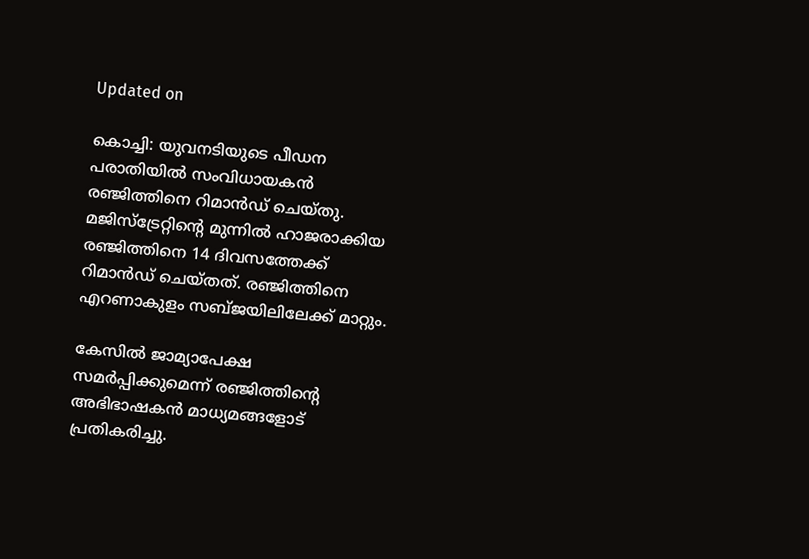Updated on

കൊച്ചി: യുവനടിയുടെ പീഡന പരാതിയിൽ സംവിധായകൻ രഞ്ജിത്തിനെ റിമാൻഡ് ചെയ്തു. മജിസ്ട്രേറ്റിന്‍റെ മുന്നിൽ ഹാജരാക്കിയ രഞ്ജിത്തിനെ 14 ദിവസത്തേക്ക് റിമാൻഡ് ചെയ്തത്. രഞ്ജിത്തിനെ എറണാകുളം സബ്ജയിലിലേക്ക് മാറ്റും.

കേസിൽ ജാമ്യാപേക്ഷ സമർപ്പിക്കുമെന്ന് രഞ്ജിത്തിന്‍റെ അഭിഭാഷകൻ മാധ്യമങ്ങളോട് പ്രതികരിച്ചു.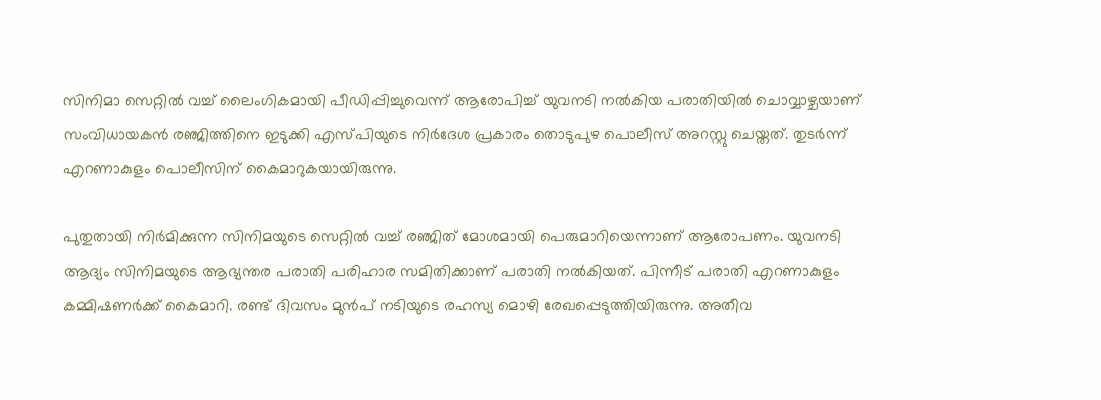സിനിമാ സെറ്റിൽ വച്ച് ലൈംഗികമായി പീഡിപ്പിച്ചുവെന്ന് ആരോപിച്ച് യുവനടി നൽകിയ പരാതിയിൽ ചൊവ്വാഴ്ചയാണ് സംവിധായകൻ രഞ്ജിത്തിനെ ഇടുക്കി എസ്പിയുടെ നിർദേശ പ്രകാരം തൊടുപുഴ പൊലീസ് അറസ്റ്റു ചെയ്തത്. തുടർന്ന് എറണാകുളം പൊലീസിന് കൈമാറുകയായിരുന്നു.

പുതുതായി നിർമിക്കുന്ന സിനിമയുടെ സെറ്റിൽ വച്ച് രഞ്ജിത് മോശമായി പെരുമാറിയെന്നാണ് ആരോപണം. യുവനടി ആദ്യം സിനിമയുടെ ആഭ്യന്തര പരാതി പരിഹാര സമിതിക്കാണ് പരാതി നൽകിയത്. പിന്നീട് പരാതി എറണാകുളം കമ്മിഷണർക്ക് കൈമാറി. രണ്ട് ദിവസം മുൻപ് നടിയുടെ രഹസ്യ മൊഴി രേഖപ്പെടുത്തിയിരുന്നു. അതീവ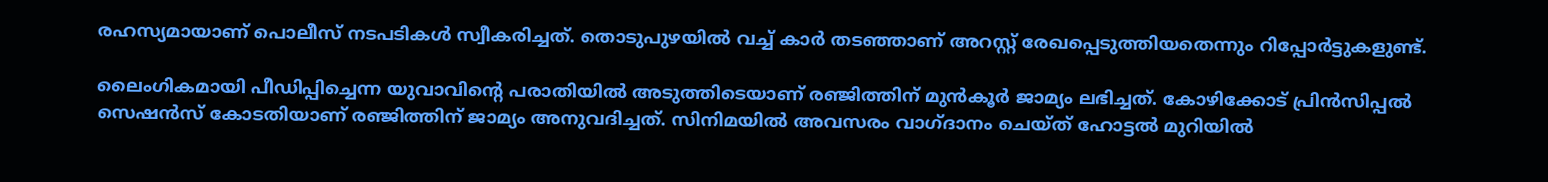രഹസ്യമായാ‌ണ് പൊലീസ് നടപടികൾ സ്വീകരിച്ചത്. തൊടുപുഴയിൽ വച്ച് കാർ തടഞ്ഞാണ് അറസ്റ്റ് രേഖപ്പെടുത്തിയതെന്നും റിപ്പോർട്ടുകളുണ്ട്.

ലൈംഗികമായി പീഡിപ്പിച്ചെന്ന യുവാവിന്‍റെ പരാതിയിൽ അടുത്തിടെയാണ് രഞ്ജിത്തിന് മുൻകൂർ ജാമ്യം ലഭിച്ചത്. കോഴിക്കോട് പ്രിൻസിപ്പൽ സെഷൻസ് കോടതിയാണ് രഞ്ജിത്തിന് ജാമ്യം അനുവദിച്ചത്. സിനിമയിൽ അവസരം വാഗ്ദാനം ചെയ്ത് ഹോട്ടൽ മുറിയിൽ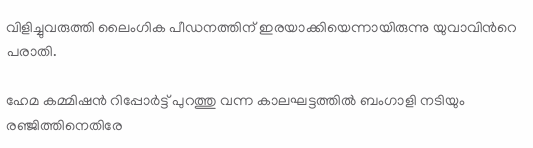വിളിച്ചുവരുത്തി ലൈംഗിക പീഡനത്തിന് ഇരയാക്കിയെന്നായിരുന്നു യുവാവിന്‍റെ പരാതി.

ഹേമ കമ്മിഷൻ റിപ്പോർട്ട് പുറത്തു വന്ന കാലഘട്ടത്തിൽ ബംഗാളി നടിയും രഞ്ജിത്തിനെതിരേ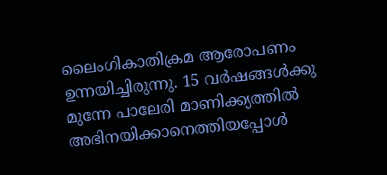ലൈംഗികാതിക്രമ ആരോപണം ഉന്നയിച്ചിരുന്നു. 15 വർഷങ്ങൾക്കു മുന്നേ പാലേരി മാണിക്ക്യത്തിൽ അഭിനയിക്കാനെത്തിയപ്പോൾ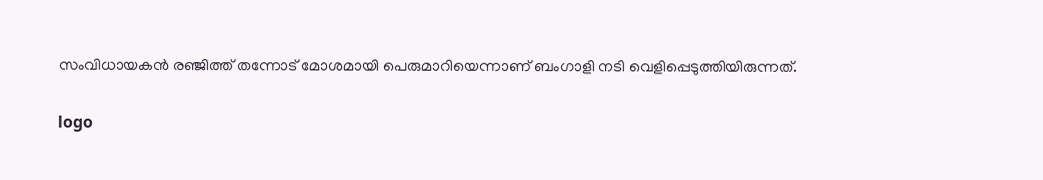സംവിധായകൻ രഞ്ജിത്ത് തന്നോട് മോശമായി പെരുമാറിയെന്നാണ് ബംഗാളി നടി വെളിപ്പെടുത്തിയിരുന്നത്.

logo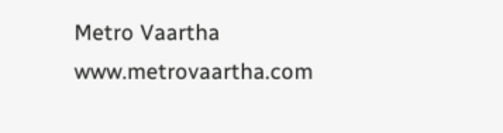Metro Vaartha
www.metrovaartha.com